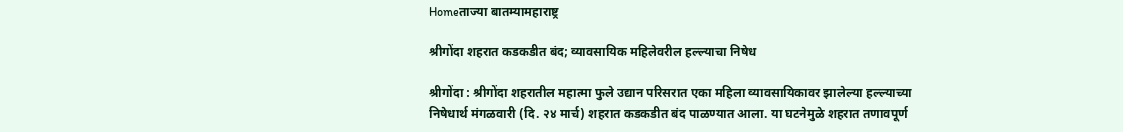Homeताज्या बातम्यामहाराष्ट्र

श्रीगोंदा शहरात कडकडीत बंद; व्यावसायिक महिलेवरील हल्ल्याचा निषेध

श्रीगोंदा : श्रीगोंदा शहरातील महात्मा फुले उद्यान परिसरात एका महिला व्यावसायिकावर झालेल्या हल्ल्याच्या निषेधार्थ मंगळवारी (दि. २४ मार्च) शहरात कडकडीत बंद पाळण्यात आला. या घटनेमुळे शहरात तणावपूर्ण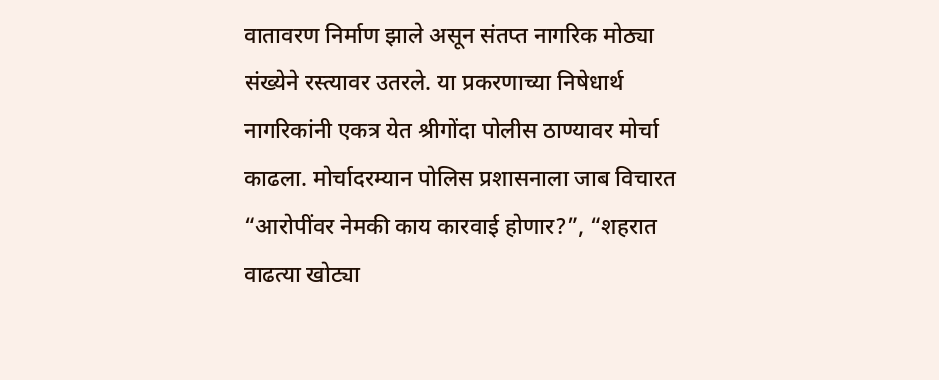वातावरण निर्माण झाले असून संतप्त नागरिक मोठ्या संख्येने रस्त्यावर उतरले. या प्रकरणाच्या निषेधार्थ नागरिकांनी एकत्र येत श्रीगोंदा पोलीस ठाण्यावर मोर्चा काढला. मोर्चादरम्यान पोलिस प्रशासनाला जाब विचारत “आरोपींवर नेमकी काय कारवाई होणार?”, “शहरात वाढत्या खोट्या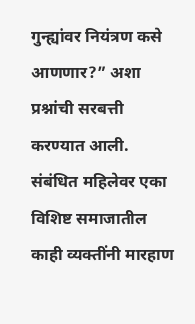गुन्ह्यांवर नियंत्रण कसे आणणार?” अशा प्रश्नांची सरबत्ती करण्यात आली. संबंधित महिलेवर एका विशिष्ट समाजातील काही व्यक्तींनी मारहाण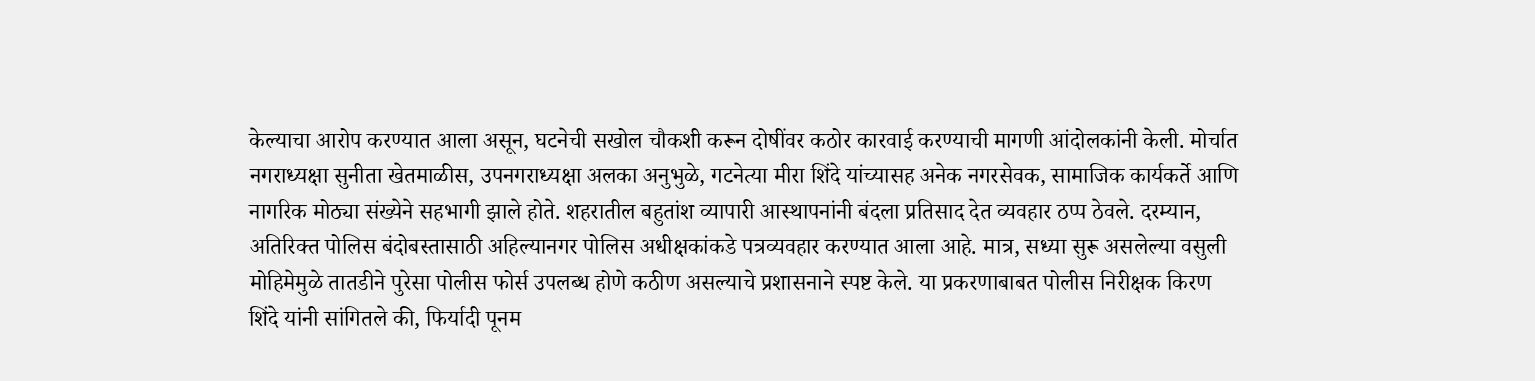केल्याचा आरोप करण्यात आला असून, घटनेची सखोल चौकशी करून दोषींवर कठोर कारवाई करण्याची मागणी आंदोलकांनी केली. मोर्चात नगराध्यक्षा सुनीता खेतमाळीस, उपनगराध्यक्षा अलका अनुभुळे, गटनेत्या मीरा शिंदे यांच्यासह अनेक नगरसेवक, सामाजिक कार्यकर्ते आणि नागरिक मोठ्या संख्येने सहभागी झाले होते. शहरातील बहुतांश व्यापारी आस्थापनांनी बंदला प्रतिसाद देत व्यवहार ठप्प ठेवले. दरम्यान, अतिरिक्त पोलिस बंदोबस्तासाठी अहिल्यानगर पोलिस अधीक्षकांकडे पत्रव्यवहार करण्यात आला आहे. मात्र, सध्या सुरू असलेल्या वसुली मोहिमेमुळे तातडीने पुरेसा पोलीस फोर्स उपलब्ध होणे कठीण असल्याचे प्रशासनाने स्पष्ट केले. या प्रकरणाबाबत पोलीस निरीक्षक किरण शिंदे यांनी सांगितले की, फिर्यादी पूनम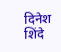दिनेश शिंदे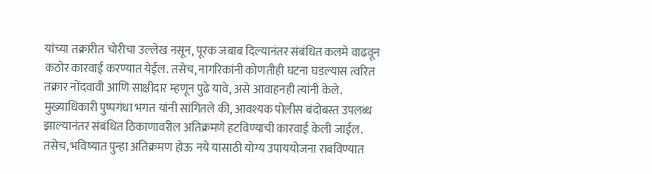यांच्या तक्रारीत चोरीचा उल्लेख नसून, पूरक जबाब दिल्यानंतर संबंधित कलमे वाढवून कठोर कारवाई करण्यात येईल. तसेच, नागरिकांनी कोणतीही घटना घडल्यास त्वरित तक्रार नोंदवावी आणि साक्षीदार म्हणून पुढे यावे, असे आवाहनही त्यांनी केले. मुख्याधिकारी पुष्पगंधा भगत यांनी सांगितले की, आवश्यक पोलीस बंदोबस्त उपलब्ध झाल्यानंतर संबंधित ठिकाणावरील अतिक्रमणे हटविण्याची कारवाई केली जाईल. तसेच, भविष्यात पुन्हा अतिक्रमण होऊ नये यासाठी योग्य उपाययोजना राबविण्यात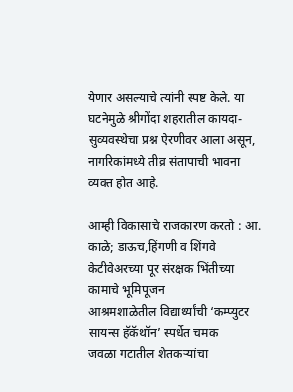येणार असल्याचे त्यांनी स्पष्ट केले. या घटनेमुळे श्रीगोंदा शहरातील कायदा-सुव्यवस्थेचा प्रश्न ऐरणीवर आला असून, नागरिकांमध्ये तीव्र संतापाची भावना व्यक्त होत आहे.

आम्ही विकासाचे राजकारण करतो : आ. काळे; डाऊच,हिंगणी व शिंगवे केटीवेअरच्या पूर संरक्षक भिंतीच्या कामाचे भूमिपूजन
आश्रमशाळेतील विद्यार्थ्यांची ‘कम्प्युटर सायन्स हॅकॅथॉन’ स्पर्धेत चमक
जवळा गटातील शेतकऱ्यांचा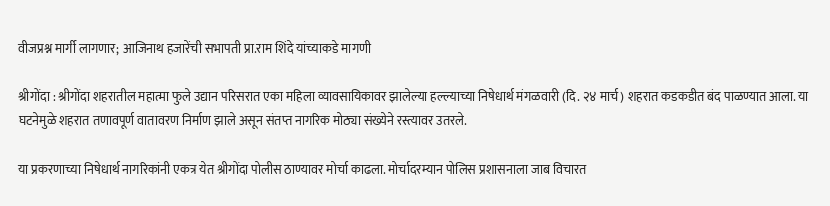वीजप्रश्न मार्गी लागणार; आजिनाथ हजारेंची सभापती प्रा.राम शिंदे यांच्याकडे मागणी

श्रीगोंदा : श्रीगोंदा शहरातील महात्मा फुले उद्यान परिसरात एका महिला व्यावसायिकावर झालेल्या हल्ल्याच्या निषेधार्थ मंगळवारी (दि. २४ मार्च) शहरात कडकडीत बंद पाळण्यात आला. या घटनेमुळे शहरात तणावपूर्ण वातावरण निर्माण झाले असून संतप्त नागरिक मोठ्या संख्येने रस्त्यावर उतरले.

या प्रकरणाच्या निषेधार्थ नागरिकांनी एकत्र येत श्रीगोंदा पोलीस ठाण्यावर मोर्चा काढला. मोर्चादरम्यान पोलिस प्रशासनाला जाब विचारत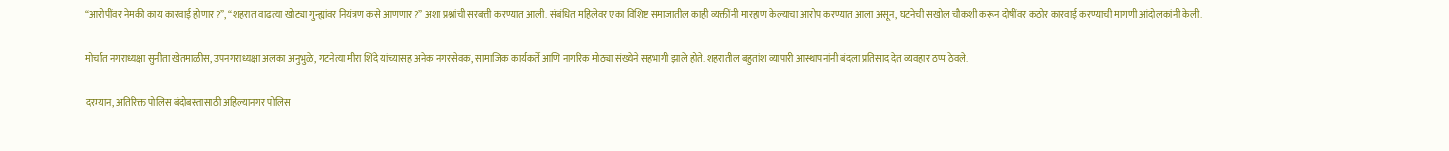“आरोपींवर नेमकी काय कारवाई होणार?”, “शहरात वाढत्या खोट्या गुन्ह्यांवर नियंत्रण कसे आणणार?” अशा प्रश्नांची सरबत्ती करण्यात आली. संबंधित महिलेवर एका विशिष्ट समाजातील काही व्यक्तींनी मारहाण केल्याचा आरोप करण्यात आला असून, घटनेची सखोल चौकशी करून दोषींवर कठोर कारवाई करण्याची मागणी आंदोलकांनी केली.

मोर्चात नगराध्यक्षा सुनीता खेतमाळीस, उपनगराध्यक्षा अलका अनुभुळे, गटनेत्या मीरा शिंदे यांच्यासह अनेक नगरसेवक, सामाजिक कार्यकर्ते आणि नागरिक मोठ्या संख्येने सहभागी झाले होते. शहरातील बहुतांश व्यापारी आस्थापनांनी बंदला प्रतिसाद देत व्यवहार ठप्प ठेवले.

दरम्यान, अतिरिक्त पोलिस बंदोबस्तासाठी अहिल्यानगर पोलिस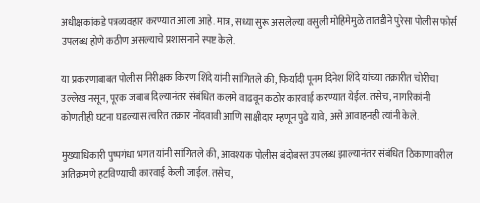अधीक्षकांकडे पत्रव्यवहार करण्यात आला आहे. मात्र, सध्या सुरू असलेल्या वसुली मोहिमेमुळे तातडीने पुरेसा पोलीस फोर्स उपलब्ध होणे कठीण असल्याचे प्रशासनाने स्पष्ट केले.

या प्रकरणाबाबत पोलीस निरीक्षक किरण शिंदे यांनी सांगितले की, फिर्यादी पूनम दिनेश शिंदे यांच्या तक्रारीत चोरीचा उल्लेख नसून, पूरक जबाब दिल्यानंतर संबंधित कलमे वाढवून कठोर कारवाई करण्यात येईल. तसेच, नागरिकांनी कोणतीही घटना घडल्यास त्वरित तक्रार नोंदवावी आणि साक्षीदार म्हणून पुढे यावे, असे आवाहनही त्यांनी केले.

मुख्याधिकारी पुष्पगंधा भगत यांनी सांगितले की, आवश्यक पोलीस बंदोबस्त उपलब्ध झाल्यानंतर संबंधित ठिकाणावरील अतिक्रमणे हटविण्याची कारवाई केली जाईल. तसेच,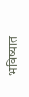भविष्यात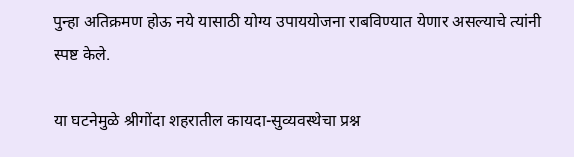पुन्हा अतिक्रमण होऊ नये यासाठी योग्य उपाययोजना राबविण्यात येणार असल्याचे त्यांनी स्पष्ट केले.

या घटनेमुळे श्रीगोंदा शहरातील कायदा-सुव्यवस्थेचा प्रश्न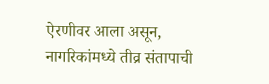ऐरणीवर आला असून, नागरिकांमध्ये तीव्र संतापाची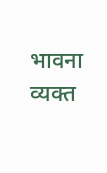भावना व्यक्त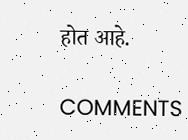होत आहे.

COMMENTS